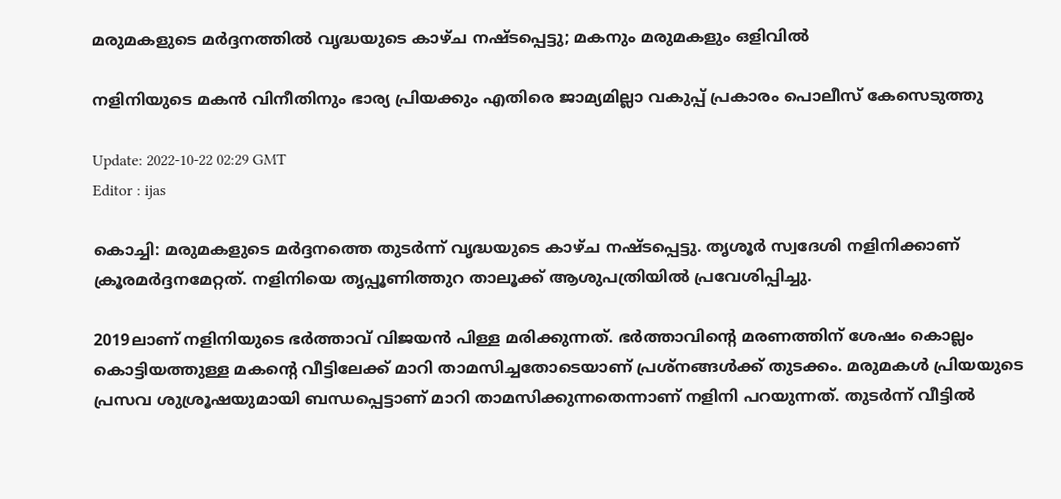മരുമകളുടെ മർദ്ദനത്തില്‍ വൃദ്ധയുടെ കാഴ്ച നഷ്ടപ്പെട്ടു; മകനും മരുമകളും ഒളിവില്‍

നളിനിയുടെ മകൻ വിനീതിനും ഭാര്യ പ്രിയക്കും എതിരെ ജാമ്യമില്ലാ വകുപ്പ് പ്രകാരം പൊലീസ് കേസെടുത്തു

Update: 2022-10-22 02:29 GMT
Editor : ijas

കൊച്ചി: മരുമകളുടെ മർദ്ദനത്തെ തുടർന്ന് വൃദ്ധയുടെ കാഴ്ച നഷ്ടപ്പെട്ടു. തൃശൂർ സ്വദേശി നളിനിക്കാണ് ക്രൂരമര്‍ദ്ദനമേറ്റത്. നളിനിയെ തൃപ്പൂണിത്തുറ താലൂക്ക് ആശുപത്രിയിൽ പ്രവേശിപ്പിച്ചു.

2019ലാണ് നളിനിയുടെ ഭര്‍ത്താവ് വിജയന്‍ പിള്ള മരിക്കുന്നത്. ഭര്‍ത്താവിന്‍റെ മരണത്തിന് ശേഷം കൊല്ലം കൊട്ടിയത്തുള്ള മകന്‍റെ വീട്ടിലേക്ക് മാറി താമസിച്ചതോടെയാണ് പ്രശ്നങ്ങള്‍ക്ക് തുടക്കം. മരുമകള്‍ പ്രിയയുടെ പ്രസവ ശുശ്രൂഷയുമായി ബന്ധപ്പെട്ടാണ് മാറി താമസിക്കുന്നതെന്നാണ് നളിനി പറയുന്നത്. തുടര്‍ന്ന് വീട്ടില്‍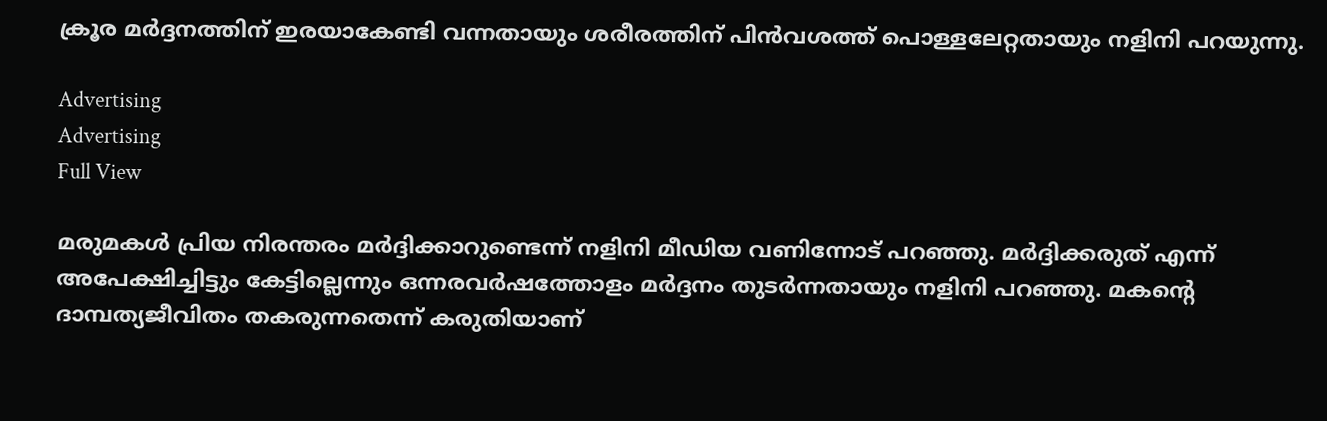ക്രൂര മര്‍ദ്ദനത്തിന് ഇരയാകേണ്ടി വന്നതായും ശരീരത്തിന് പിന്‍വശത്ത് പൊള്ളലേറ്റതായും നളിനി പറയുന്നു.

Advertising
Advertising
Full View

മരുമകൾ പ്രിയ നിരന്തരം മര്‍ദ്ദിക്കാറുണ്ടെന്ന് നളിനി മീഡിയ വണിന്നോട് പറഞ്ഞു. മർദ്ദിക്കരുത് എന്ന് അപേക്ഷിച്ചിട്ടും കേട്ടില്ലെന്നും ഒന്നരവർഷത്തോളം മര്‍ദ്ദനം തുടര്‍ന്നതായും നളിനി പറഞ്ഞു. മകന്‍റെ ദാമ്പത്യജീവിതം തകരുന്നതെന്ന് കരുതിയാണ്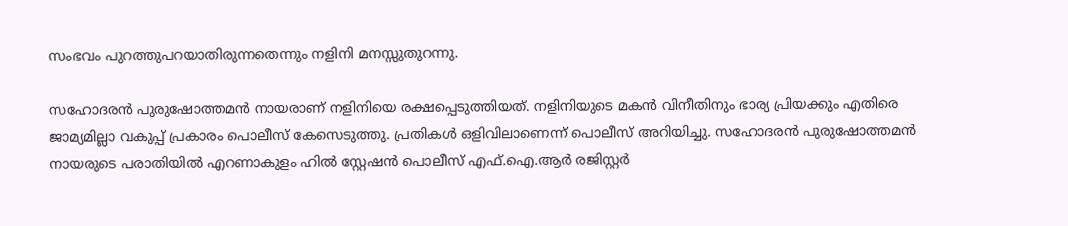സംഭവം പുറത്തുപറയാതിരുന്നതെന്നും നളിനി മനസ്സുതുറന്നു.

സഹോദരന്‍ പുരുഷോത്തമന്‍ നായരാണ് നളിനിയെ രക്ഷപ്പെടുത്തിയത്. നളിനിയുടെ മകൻ വിനീതിനും ഭാര്യ പ്രിയക്കും എതിരെ ജാമ്യമില്ലാ വകുപ്പ് പ്രകാരം പൊലീസ് കേസെടുത്തു. പ്രതികൾ ഒളിവിലാണെന്ന് പൊലീസ് അറിയിച്ചു. സഹോദരന്‍ പുരുഷോത്തമന്‍ നായരുടെ പരാതിയില്‍ എറണാകുളം ഹില്‍ സ്റ്റേഷന്‍ പൊലീസ് എഫ്.ഐ.ആര്‍ രജിസ്റ്റര്‍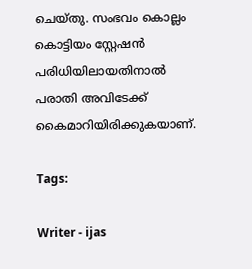ചെയ്തു. സംഭവം കൊല്ലം കൊട്ടിയം സ്റ്റേഷന്‍ പരിധിയിലായതിനാല്‍ പരാതി അവിടേക്ക് കൈമാറിയിരിക്കുകയാണ്.

Tags:

Writer - ijas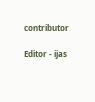contributor

Editor - ijas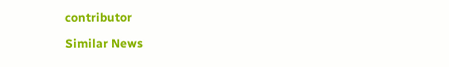contributor

Similar News